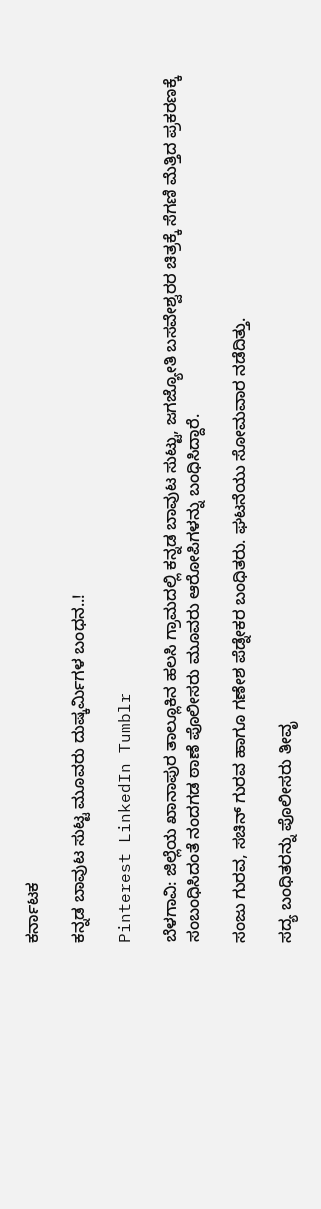ಕರ್ನಾಟಕ

ಕನ್ನಡ ಬಾವುಟ ಸುಟ್ಟ ಮೂವರು ದುಷ್ಕರ್ಮಿಗಳ ಬಂಧನ..!

Pinterest LinkedIn Tumblr

ಬೆಳಗಾವಿ: ಜಿಲ್ಲೆಯ ಖಾನಾಪುರ ತಾಲ್ಲೂಕಿನ ಹಲಸಿ ಗ್ರಾಮದಲ್ಲಿ ಕನ್ನಡ ಬಾವುಟ ಸುಟ್ಟು, ಜಗಜ್ಯೋತಿ ಬಸವೇಶ್ವರರ ಚಿತ್ರಕ್ಕೆ ಸೆಗಣಿ ಮೆತ್ತಿದ ಪ್ರಕರಣಕ್ಕೆ ಸಂಬಂಧಿಸಿದಂತೆ ನಂದಗಡ ಠಾಣೆ ಪೊಲೀಸರು ಮೂವರು ಆರೋಪಿಗಳನ್ನು ಬಂಧಿಸಿದ್ದಾರೆ.

ಸಂಜು ಗುರವ, ಸಚಿನ್ ಗುರವ ಹಾಗೂ ಗಣೇಶ ಪೆಡ್ನೇಕರ ಬಂಧಿತರು. ಘಟನೆಯು ಸೋಮವಾರ ನಡೆದಿತ್ತು.

ಸದ್ಯ‌ ಬಂಧಿತರನ್ನು ಪೊಲೀಸರು ತೀವೃ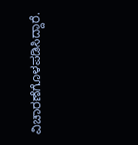ವಿಚಾರಣೆಗೊಳಪಡಿಸಿದ್ದಾರೆ.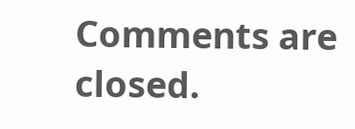Comments are closed.